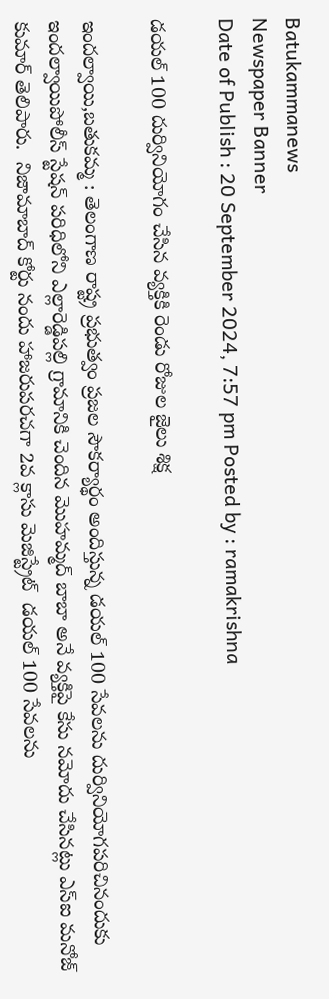Batukammanews
Newspaper Banner
Date of Publish : 20 September 2024, 7:57 pm Posted by : ramakrishna

డయల్ 100 దుర్వినియోగం చేసిన వ్యక్తికి రెండు రోజుల జైలు శిక్ష

ఇందల్వాయి,బతుకమ్మ : తెలంగాణ రాష్ట్ర ప్రభుత్వం ప్రజల సౌకర్యార్థం అందిస్తున్న డయల్ 100 సేవలను దుర్వినియోగపరిచినందుకు ఇందల్వాయిపోలీస్ స్టేషన్ పరిధిలోని ఎల్లారెడ్డిపల్లి గ్రామానికి చెందిన మొహమ్మద్ బాబా అనే వ్యక్తిపై కేసు నమోదు చేసినట్లు ఎస్ఐ మనోజ్ కుమార్ తెలిపారు.  నిజామాబాద్ కోర్టు నందు హాజరుపరచగా 2వ క్లాసు మెజిస్ట్రేట్  డయల్ 100 సేవలను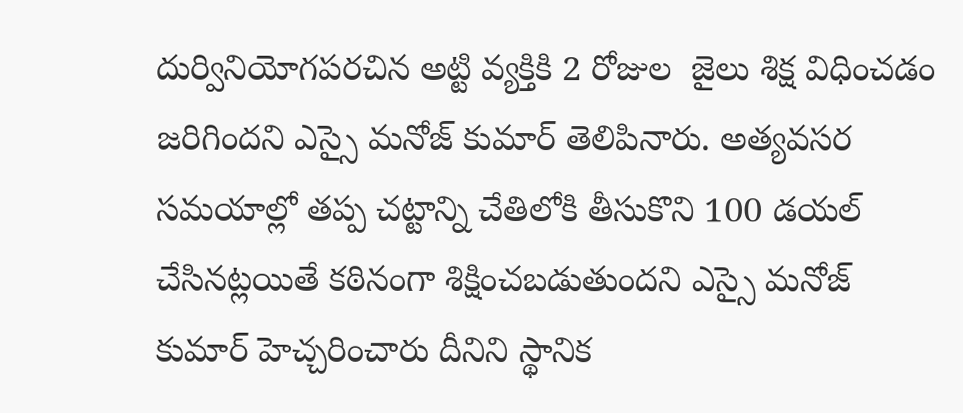దుర్వినియోగపరచిన అట్టి వ్యక్తికి 2 రోజుల  జైలు శిక్ష విధించడం జరిగిందని ఎస్సై మనోజ్ కుమార్ తెలిపినారు. అత్యవసర సమయాల్లో తప్ప చట్టాన్ని చేతిలోకి తీసుకొని 100 డయల్ చేసినట్లయితే కఠినంగా శిక్షించబడుతుందని ఎస్సై మనోజ్ కుమార్ హెచ్చరించారు దీనిని స్థానిక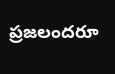ప్రజలందరూ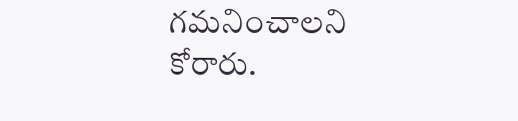గమనించాలని కోరారు.